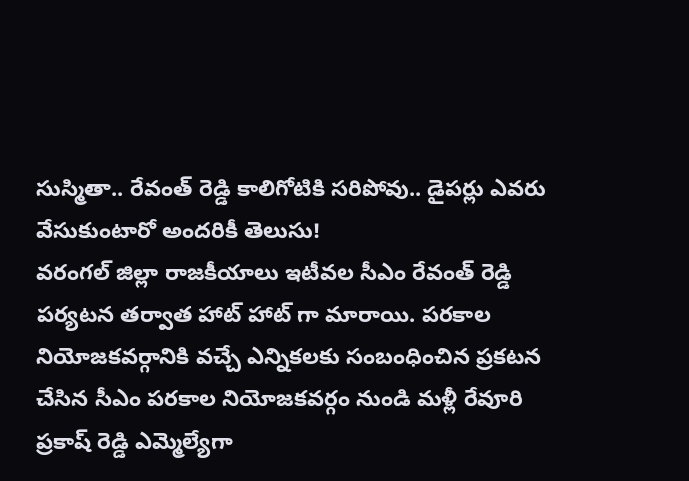సుస్మితా.. రేవంత్ రెడ్డి కాలిగోటికి సరిపోవు.. డైపర్లు ఎవరు వేసుకుంటారో అందరికీ తెలుసు!
వరంగల్ జిల్లా రాజకీయాలు ఇటీవల సీఎం రేవంత్ రెడ్డి పర్యటన తర్వాత హాట్ హాట్ గా మారాయి. పరకాల నియోజకవర్గానికి వచ్చే ఎన్నికలకు సంబంధించిన ప్రకటన చేసిన సీఎం పరకాల నియోజకవర్గం నుండి మళ్లీ రేవూరి ప్రకాష్ రెడ్డి ఎమ్మెల్యేగా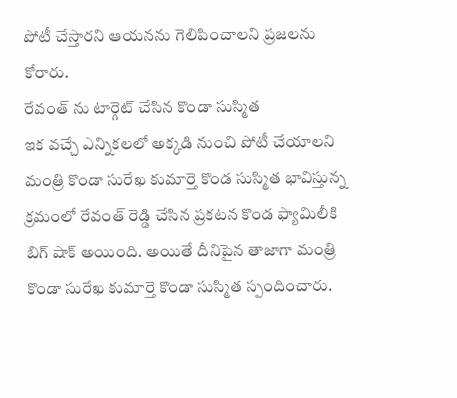పోటీ చేస్తారని ఆయనను గెలిపించాలని ప్రజలను కోరారు.
రేవంత్ ను టార్గెట్ చేసిన కొండా సుస్మిత
ఇక వచ్చే ఎన్నికలలో అక్కడి నుంచి పోటీ చేయాలని మంత్రి కొండా సురేఖ కుమార్తె కొండ సుస్మిత భావిస్తున్న క్రమంలో రేవంత్ రెడ్డి చేసిన ప్రకటన కొండ ఫ్యామిలీకి బిగ్ షాక్ అయింది. అయితే దీనిపైన తాజాగా మంత్రి కొండా సురేఖ కుమార్తె కొండా సుస్మిత స్పందించారు.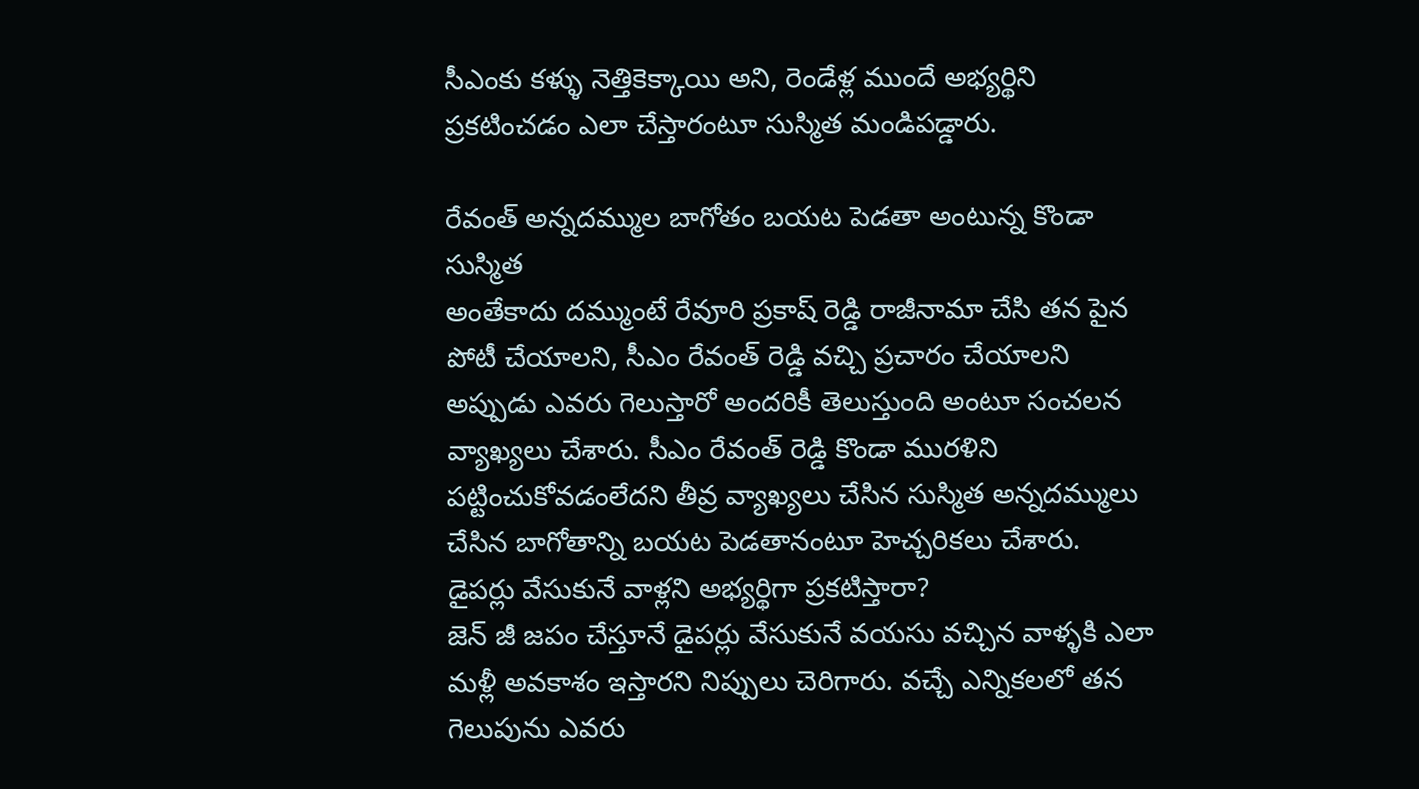సీఎంకు కళ్ళు నెత్తికెక్కాయి అని, రెండేళ్ల ముందే అభ్యర్థిని ప్రకటించడం ఎలా చేస్తారంటూ సుస్మిత మండిపడ్డారు.

రేవంత్ అన్నదమ్ముల బాగోతం బయట పెడతా అంటున్న కొండా సుస్మిత
అంతేకాదు దమ్ముంటే రేవూరి ప్రకాష్ రెడ్డి రాజీనామా చేసి తన పైన పోటీ చేయాలని, సీఎం రేవంత్ రెడ్డి వచ్చి ప్రచారం చేయాలని అప్పుడు ఎవరు గెలుస్తారో అందరికీ తెలుస్తుంది అంటూ సంచలన వ్యాఖ్యలు చేశారు. సీఎం రేవంత్ రెడ్డి కొండా మురళిని పట్టించుకోవడంలేదని తీవ్ర వ్యాఖ్యలు చేసిన సుస్మిత అన్నదమ్ములు చేసిన బాగోతాన్ని బయట పెడతానంటూ హెచ్చరికలు చేశారు.
డైపర్లు వేసుకునే వాళ్లని అభ్యర్థిగా ప్రకటిస్తారా?
జెన్ జీ జపం చేస్తూనే డైపర్లు వేసుకునే వయసు వచ్చిన వాళ్ళకి ఎలా మళ్లీ అవకాశం ఇస్తారని నిప్పులు చెరిగారు. వచ్చే ఎన్నికలలో తన గెలుపును ఎవరు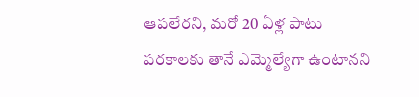ఆపలేరని, మరో 20 ఏళ్ల పాటు పరకాలకు తానే ఎమ్మెల్యేగా ఉంటానని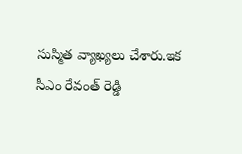సుస్మిత వ్యాఖ్యలు చేశారు.ఇక సీఎం రేవంత్ రెడ్డి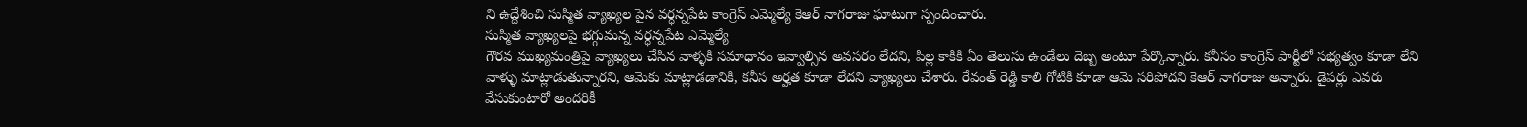ని ఉద్దేశించి సుస్మిత వ్యాఖ్యల పైన వర్ధన్నపేట కాంగ్రెస్ ఎమ్మెల్యే కెఆర్ నాగరాజు ఘాటుగా స్పందించారు.
సుస్మిత వ్యాఖ్యలపై భగ్గుమన్న వర్ధన్నపేట ఎమ్మెల్యే
గౌరవ ముఖ్యమంత్రిపై వ్యాఖ్యలు చేసిన వాళ్ళకి సమాధానం ఇవ్వాల్సిన అవసరం లేదని, పిల్ల కాకికి ఏం తెలుసు ఉండేలు దెబ్బ అంటూ పేర్కొన్నారు. కనీసం కాంగ్రెస్ పార్టీలో సభ్యత్వం కూడా లేని వాళ్ళు మాట్లాడుతున్నారని, ఆమెకు మాట్లాడడానికి, కనీస అర్హత కూడా లేదని వ్యాఖ్యలు చేశారు. రేవంత్ రెడ్డి కాలి గోటికి కూడా ఆమె సరిపోదని కెఆర్ నాగరాజు అన్నారు. డైపర్లు ఎవరు వేసుకుంటారో అందరికీ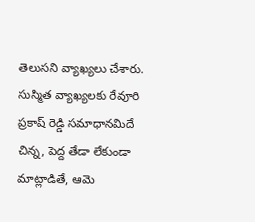తెలుసని వ్యాఖ్యలు చేశారు.
సుస్మిత వ్యాఖ్యలకు రేవూరి ప్రకాష్ రెడ్డి సమాధానమిదే
చిన్న, పెద్ద తేడా లేకుండా మాట్లాడితే, ఆమె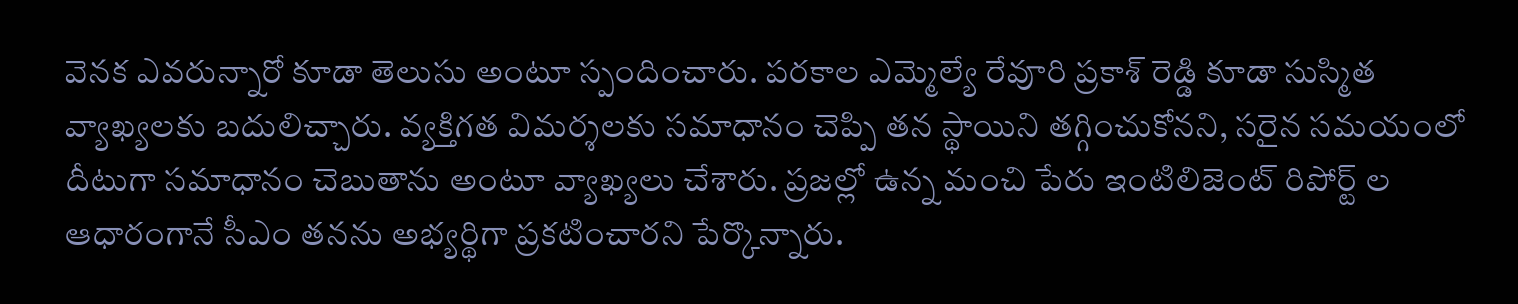వెనక ఎవరున్నారో కూడా తెలుసు అంటూ స్పందించారు. పరకాల ఎమ్మెల్యే రేవూరి ప్రకాశ్ రెడ్డి కూడా సుస్మిత వ్యాఖ్యలకు బదులిచ్చారు. వ్యక్తిగత విమర్శలకు సమాధానం చెప్పి తన స్థాయిని తగ్గించుకోనని, సరైన సమయంలో దీటుగా సమాధానం చెబుతాను అంటూ వ్యాఖ్యలు చేశారు. ప్రజల్లో ఉన్న మంచి పేరు ఇంటిలిజెంట్ రిపోర్ట్ ల ఆధారంగానే సీఎం తనను అభ్యర్థిగా ప్రకటించారని పేర్కొన్నారు.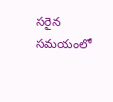సరైన సమయంలో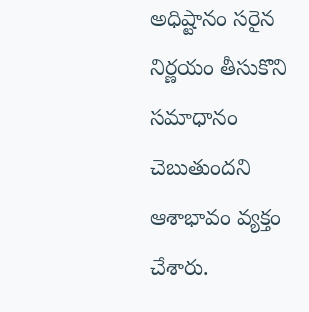అధిష్టానం సరైన నిర్ణయం తీసుకొని సమాధానం చెబుతుందని ఆశాభావం వ్యక్తం చేశారు.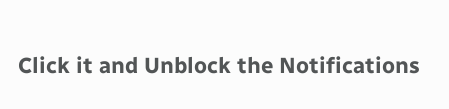Click it and Unblock the Notifications